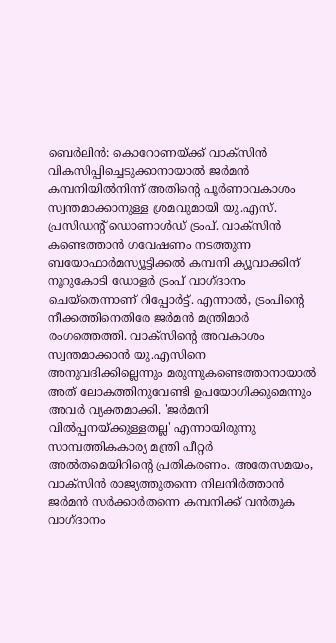ബെർലിൻ: കൊറോണയ്ക്ക് വാക്സിൻ വികസിപ്പിച്ചെടുക്കാനായാൽ ജർമൻ കമ്പനിയിൽനിന്ന് അതിന്റെ പൂർണാവകാശം സ്വന്തമാക്കാനുള്ള ശ്രമവുമായി യു.എസ്. പ്രസിഡന്റ് ഡൊണാൾഡ് ട്രംപ്. വാക്സിൻ കണ്ടെത്താൻ ഗവേഷണം നടത്തുന്ന ബയോഫാർമസ്യൂട്ടിക്കൽ കമ്പനി ക്യൂവാക്കിന് നൂറുകോടി ഡോളർ ട്രംപ് വാഗ്ദാനം ചെയ്തെന്നാണ് റിപ്പോർട്ട്. എന്നാൽ, ട്രംപിന്റെ നീക്കത്തിനെതിരേ ജർമൻ മന്ത്രിമാർ രംഗത്തെത്തി. വാക്സിന്റെ അവകാശം സ്വന്തമാക്കാൻ യു.എസിനെ അനുവദിക്കില്ലെന്നും മരുന്നുകണ്ടെത്താനായാൽ അത് ലോകത്തിനുവേണ്ടി ഉപയോഗിക്കുമെന്നും അവർ വ്യക്തമാക്കി. 'ജർമനി വിൽപ്പനയ്ക്കുള്ളതല്ല' എന്നായിരുന്നു സാമ്പത്തികകാര്യ മന്ത്രി പീറ്റർ അൽതമെയിറിന്റെ പ്രതികരണം. അതേസമയം, വാക്സിൻ രാജ്യത്തുതന്നെ നിലനിർത്താൻ ജർമൻ സർക്കാർതന്നെ കമ്പനിക്ക് വൻതുക വാഗ്ദാനം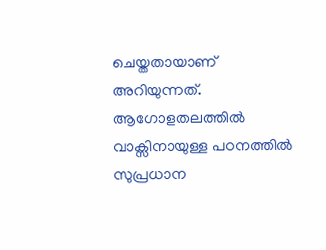ചെയ്തതായാണ് അറിയുന്നത്. ആഗോളതലത്തിൽ വാക്സിനായുള്ള പഠനത്തിൽ സുപ്രധാന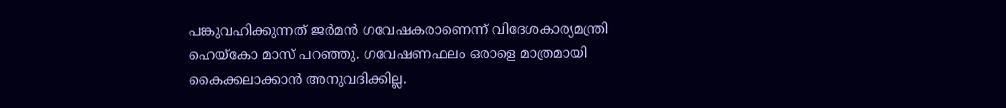പങ്കുവഹിക്കുന്നത് ജർമൻ ഗവേഷകരാണെന്ന് വിദേശകാര്യമന്ത്രി ഹെയ്കോ മാസ് പറഞ്ഞു. ഗവേഷണഫലം ഒരാളെ മാത്രമായി കൈക്കലാക്കാൻ അനുവദിക്കില്ല.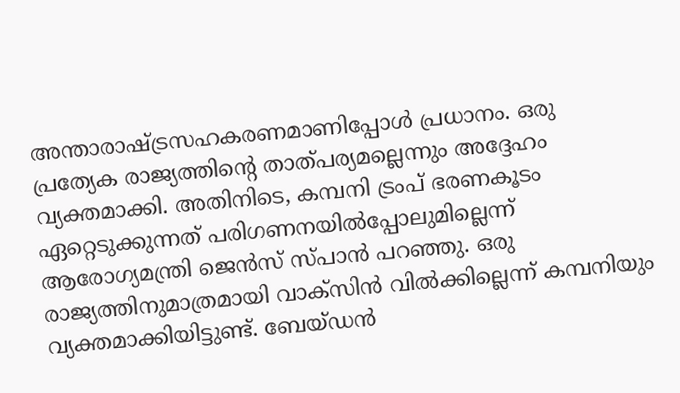അന്താരാഷ്ട്രസഹകരണമാണിപ്പോൾ പ്രധാനം. ഒരു പ്രത്യേക രാജ്യത്തിന്റെ താത്പര്യമല്ലെന്നും അദ്ദേഹം വ്യക്തമാക്കി. അതിനിടെ, കമ്പനി ട്രംപ് ഭരണകൂടം ഏറ്റെടുക്കുന്നത് പരിഗണനയിൽപ്പോലുമില്ലെന്ന് ആരോഗ്യമന്ത്രി ജെൻസ് സ്പാൻ പറഞ്ഞു. ഒരു രാജ്യത്തിനുമാത്രമായി വാക്സിൻ വിൽക്കില്ലെന്ന് കമ്പനിയും വ്യക്തമാക്കിയിട്ടുണ്ട്. ബേയ്ഡൻ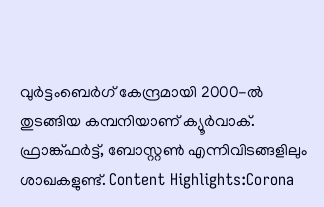വുർട്ടംബെർഗ് കേന്ദ്രമായി 2000-ൽ തുടങ്ങിയ കമ്പനിയാണ് ക്യൂർവാക്. ഫ്രാങ്ക്ഫർട്ട്, ബോസ്റ്റൺ എന്നിവിടങ്ങളിലും ശാഖകളുണ്ട്. Content Highlights:Corona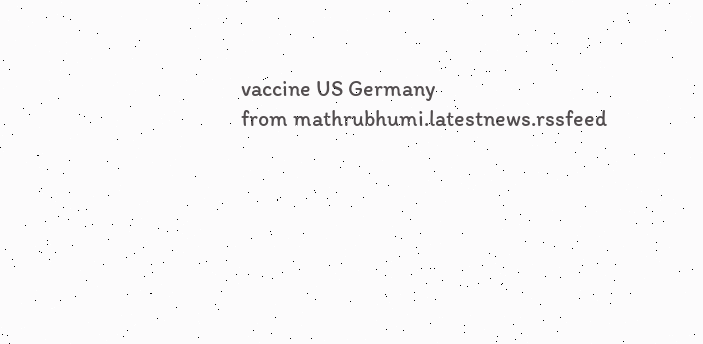vaccine US Germany
from mathrubhumi.latestnews.rssfeed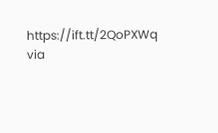https://ift.tt/2QoPXWq
via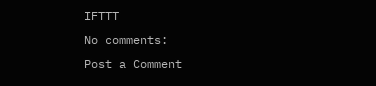IFTTT
No comments:
Post a Comment